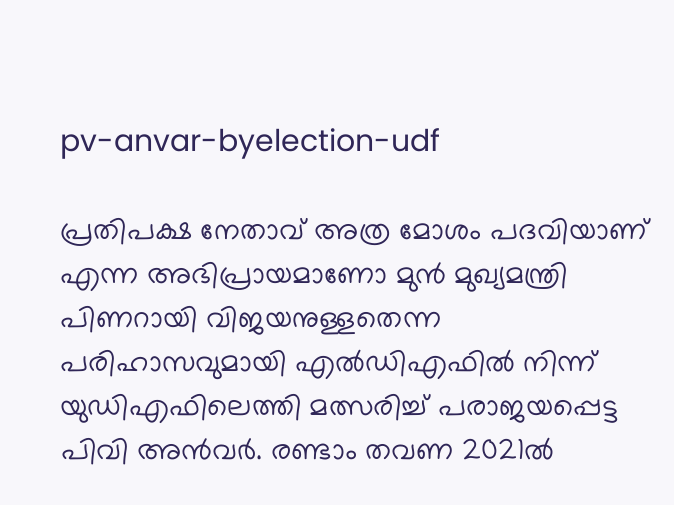pv-anvar-byelection-udf

പ്രതിപക്ഷ നേതാവ് അത്ര മോശം പദവിയാണ് എന്ന അഭിപ്രായമാണോ മുൻ മുഖ്യമന്ത്രി പിണറായി വിജയനുള്ളതെന്ന പരിഹാസവുമായി എല്‍ഡിഎഫില്‍ നിന്ന് യുഡിഎഫിലെത്തി മത്സരിച്ച് പരാജയപ്പെട്ട പിവി അന്‍വര്‍. രണ്ടാം തവണ 2021ൽ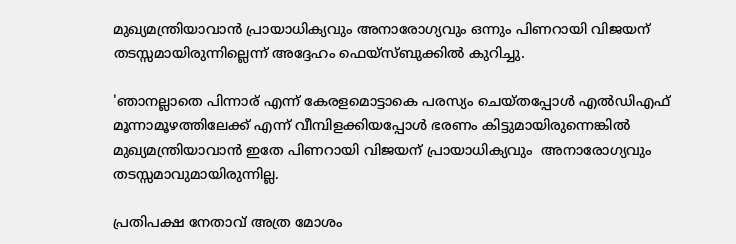മുഖ്യമന്ത്രിയാവാൻ പ്രായാധിക്യവും അനാരോഗ്യവും ഒന്നും പിണറായി വിജയന് തടസ്സമായിരുന്നില്ലെന്ന് അദ്ദേഹം ഫെയ്സ്ബുക്കില്‍ കുറിച്ചു.

'ഞാനല്ലാതെ പിന്നാര് എന്ന് കേരളമൊട്ടാകെ പരസ്യം ചെയ്തപ്പോൾ എൽഡിഎഫ് മൂന്നാമൂഴത്തിലേക്ക് എന്ന് വീമ്പിളക്കിയപ്പോൾ ഭരണം കിട്ടുമായിരുന്നെങ്കിൽ മുഖ്യമന്ത്രിയാവാൻ ഇതേ പിണറായി വിജയന് പ്രായാധിക്യവും  അനാരോഗ്യവും തടസ്സമാവുമായിരുന്നില്ല.

പ്രതിപക്ഷ നേതാവ് അത്ര മോശം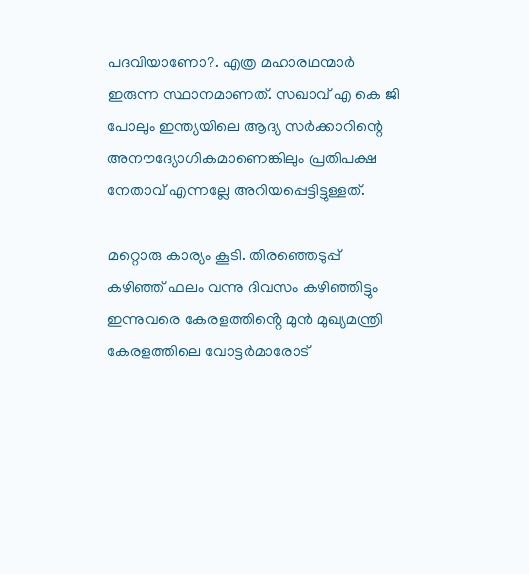പദവിയാണോ?. എത്ര മഹാരഥന്മാർ ഇരുന്ന സ്ഥാനമാണത്. സഖാവ് എ കെ ജി പോലും ഇന്ത്യയിലെ ആദ്യ സർക്കാറിന്റെ അനൗദ്യോഗികമാണെങ്കിലും പ്രതിപക്ഷ നേതാവ് എന്നല്ലേ അറിയപ്പെട്ടിട്ടുള്ളത്.

മറ്റൊരു കാര്യം കൂടി. തിരഞ്ഞെടുപ്പ് കഴിഞ്ഞ് ഫലം വന്നു ദിവസം കഴിഞ്ഞിട്ടും ഇന്നുവരെ കേരളത്തിൻ്റെ മുൻ മുഖ്യമന്ത്രി കേരളത്തിലെ വോട്ടർമാരോട്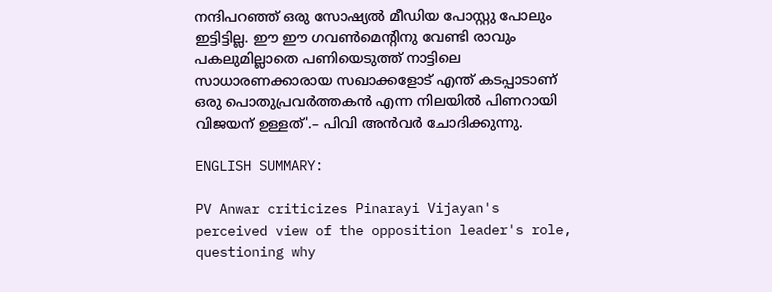നന്ദിപറഞ്ഞ് ഒരു സോഷ്യൽ മീഡിയ പോസ്റ്റു പോലും ഇട്ടിട്ടില്ല. ഈ ഈ ഗവൺമെന്റിനു വേണ്ടി രാവും പകലുമില്ലാതെ പണിയെടുത്ത് നാട്ടിലെ സാധാരണക്കാരായ സഖാക്കളോട് എന്ത് കടപ്പാടാണ് ഒരു പൊതുപ്രവർത്തകൻ എന്ന നിലയിൽ പിണറായി വിജയന് ഉള്ളത്'.– പിവി അന്‍വര്‍ ചോദിക്കുന്നു.

ENGLISH SUMMARY:

PV Anwar criticizes Pinarayi Vijayan's perceived view of the opposition leader's role, questioning why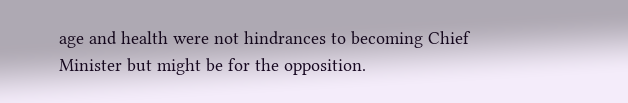age and health were not hindrances to becoming Chief Minister but might be for the opposition.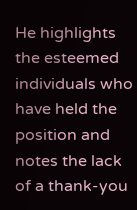He highlights the esteemed individuals who have held the position and notes the lack of a thank-you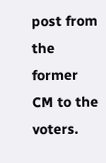post from the former CM to the voters.